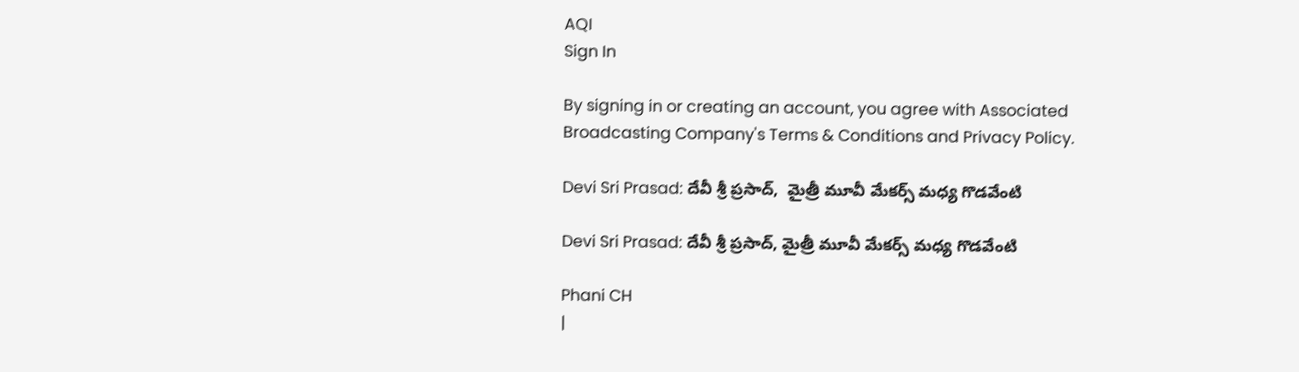AQI
Sign In

By signing in or creating an account, you agree with Associated Broadcasting Company's Terms & Conditions and Privacy Policy.

Devi Sri Prasad: దేవీ శ్రీ ప్రసాద్‌,  మైత్రీ మూవీ మేకర్స్ మధ్య గొడవేంటి

Devi Sri Prasad: దేవీ శ్రీ ప్రసాద్‌, మైత్రీ మూవీ మేకర్స్ మధ్య గొడవేంటి

Phani CH
|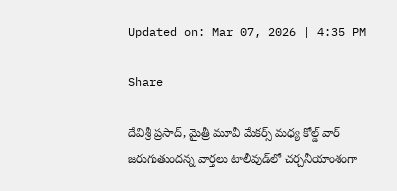Updated on: Mar 07, 2026 | 4:35 PM

Share

దేవిశ్రీ ప్రసాద్, మైత్రీ మూవీ మేకర్స్ మధ్య కోల్డ్ వార్ జరుగుతుందన్న వార్తలు టాలీవుడ్‌లో చర్చనీయాంశంగా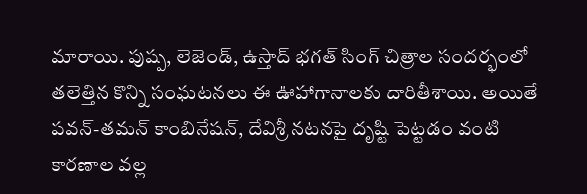మారాయి. పుష్ప, లెజెండ్, ఉస్తాద్ భగత్ సింగ్ చిత్రాల సందర్భంలో తలెత్తిన కొన్ని సంఘటనలు ఈ ఊహాగానాలకు దారితీశాయి. అయితే పవన్-తమన్ కాంబినేషన్, దేవిశ్రీ నటనపై దృష్టి పెట్టడం వంటి కారణాల వల్ల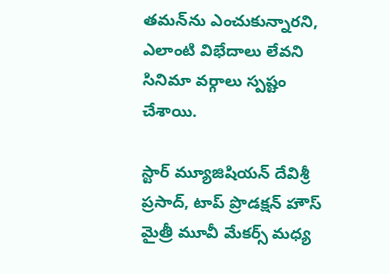తమన్‌ను ఎంచుకున్నారని, ఎలాంటి విభేదాలు లేవని సినిమా వర్గాలు స్పష్టం చేశాయి.

స్టార్ మ్యూజిషియన్ దేవిశ్రీ ప్రసాద్, టాప్ ప్రొడక్షన్ హౌస్ మైత్రీ మూవీ మేకర్స్ మధ్య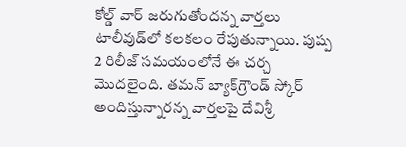కోల్డ్ వార్ జరుగుతోందన్న వార్తలు టాలీవుడ్‌లో కలకలం రేపుతున్నాయి. పుష్ప 2 రిలీజ్ సమయంలోనే ఈ చర్చ మొదలైంది. తమన్ బ్యాక్‌గ్రౌండ్ స్కోర్ అందిస్తున్నారన్న వార్తలపై దేవిశ్రీ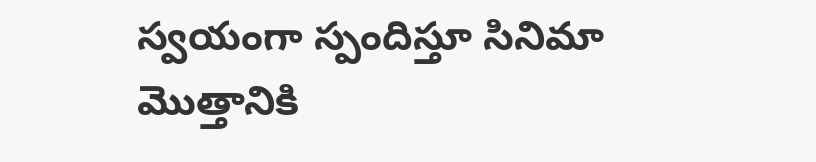స్వయంగా స్పందిస్తూ సినిమా మొత్తానికి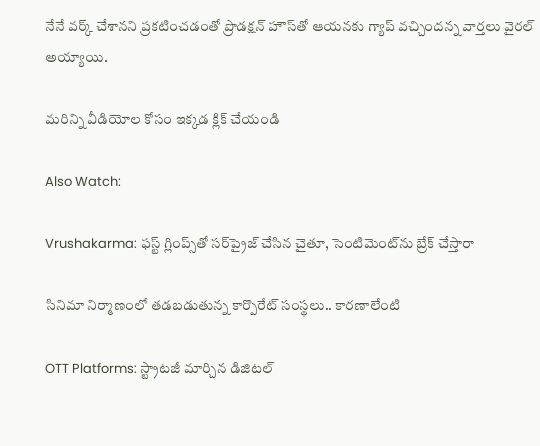నేనే వర్క్ చేశానని ప్రకటించడంతో ప్రొడక్షన్ హౌస్‌తో ఆయనకు గ్యాప్ వచ్చిందన్న వార్తలు వైరల్ అయ్యాయి.

మరిన్ని వీడియోల కోసం ఇక్కడ క్లిక్ చేయండి

Also Watch:

Vrushakarma: ఫస్ట్‌ గ్లింప్స్‌తో సర్‌ప్రైజ్ చేసిన చైతూ, సెంటిమెంట్‌ను బ్రేక్‌ చేస్తారా

సినిమా నిర్మాణంలో తడబడుతున్న కార్పొరేట్ సంస్థలు.. కారణాలేంటి

OTT Platforms: స్ట్రాటజీ మార్చిన డిజిటల్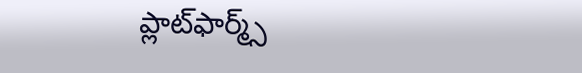ప్లాట్‌ఫార్మ్స్‌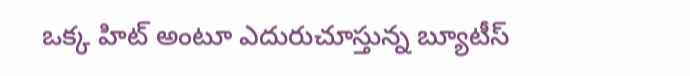ఒక్క హిట్ అంటూ ఎదురుచూస్తున్న బ్యూటీస్‌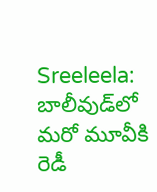Sreeleela: బాలీవుడ్‌లో మరో మూవీకి రెడీ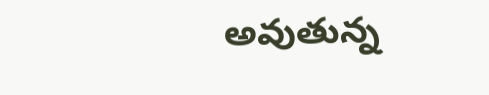అవుతున్న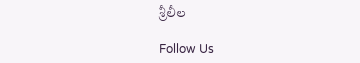శ్రీలీల

Follow Us